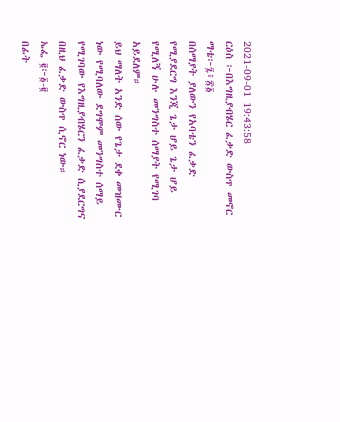2021-09-01 19:43:58
ርዕስ ፦በእግዚያብሄር ፈቃድ ውስጥ መኖር
ማቴ፦፯፥፳፩
በሰማያት ያለውን የአባቴን ፈቃድ የሚያደርግ እንጂ ጌታ ሆይ ጌታ ሆይ የሚለኝ ሁሉ መንግስተ ሰማያት የሚገባ አይደለም።
ይህ ማለት አንድ ሰው የጌታ ደቀ መዝሙር ነው የሚባለው ደግሞም መንግስተ ሰማይ የሚገባው የእግዚያብሄርን ፈቃድ ሲያደርግና በዚህ ፈቃድ ውስጥ ሲኖር ነው።
ኤፌ ፪፦፩-፪
በፊት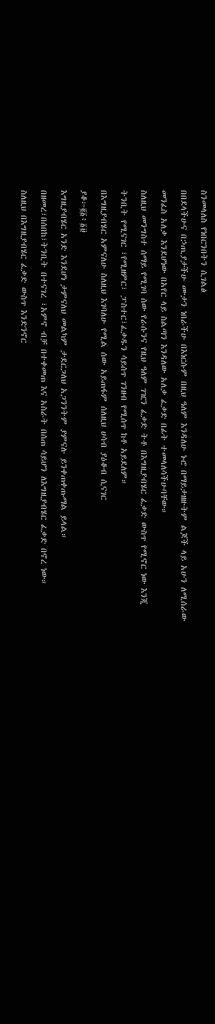ስንመላለስ የነበርንበትን ሲገልፅ
በበደላችሁና በኃጢያታችሁ ሙታን ነበራችሁ በእነርሱም በዚህ ዓለም እንዳለሁ ኑሮ በማይታዘዙትም ልጆች ላይ አሁን ለሚሰራው መንፈስ አለቃ እንደሆነው በአየር ላይ ስልጣን እንዳለው አለቃ ፈቃድ በፊት ተመላለሳችሁባቸው።
ስለዚህ መንግስተ ሰማይ የሚገባ ሰው የራሱንና የዚህ ዓለም ገዢን ፈቃድ ትቶ በእግዚያብሄር ፈቃድ ውስጥ የሚኖር ነው እንጂ ትንቢት የሚናገር ፣የሚዘምር፣ ፓስተር፣ፈቃዱን ሳይሰጥ ገንዘብ የሚሰጥ ከቶ አይደለም።
በእግዚያብሄር አምናለሁ ስለዚህ እገባለሁ የሚል ሰው አይጠፋም ሰለዚህ ሀሳብ ያዕቆብ ሲናገር
ያቆ፦፪፩፥፩፱
እግዚያብሄር አንድ እንደሆነ ታምናለህ መልካም ታደርጋለህ አጋንንትም ያምናሉ ይንቀጠቀጡማል ይላል።
በዘመረ፣በሰበከ፣ትንቢት በተናገረ ፣አምኖ ብቻ በተቀመጠ እና አስራት በሰጠ ሳይሆን ለእግዚያብሄር ፈቃድ በኖረ ነው።
ስለዚህ በእግዚያብሄር ፈቃድ ውስጥ እንድንኖር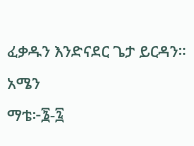ፈቃዱን እንድናደር ጌታ ይርዳን።
አሜን
ማቴ፦፮-፯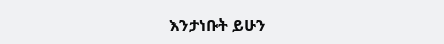እንታነቡት ይሁን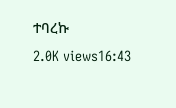ተባረኩ
2.0K views16:43